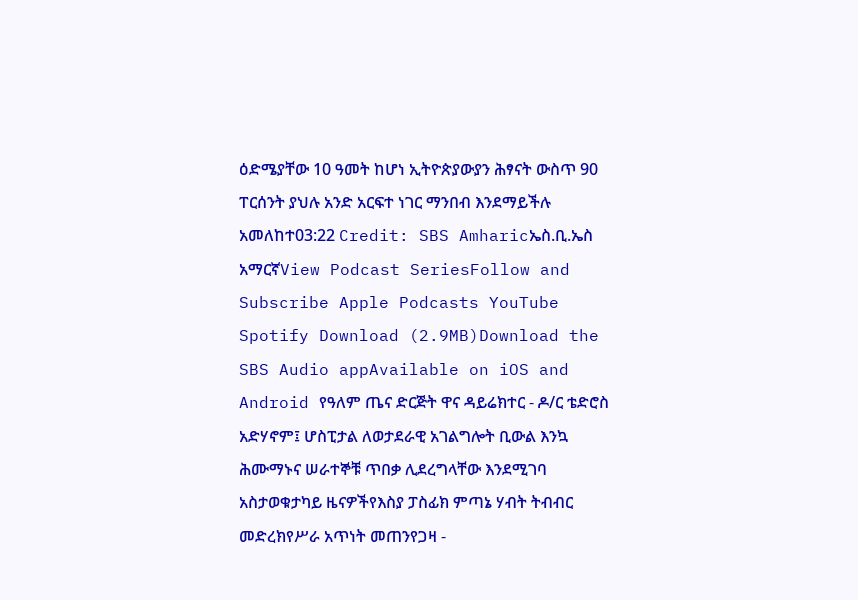ዕድሜያቸው 10 ዓመት ከሆነ ኢትዮጵያውያን ሕፃናት ውስጥ 90 ፐርሰንት ያህሉ አንድ አርፍተ ነገር ማንበብ እንደማይችሉ አመለከተ03:22 Credit: SBS Amharicኤስ.ቢ.ኤስ አማርኛView Podcast SeriesFollow and Subscribe Apple Podcasts YouTube Spotify Download (2.9MB)Download the SBS Audio appAvailable on iOS and Android የዓለም ጤና ድርጅት ዋና ዳይሬክተር - ዶ/ር ቴድሮስ አድሃኖም፤ ሆስፒታል ለወታደራዊ አገልግሎት ቢውል እንኳ ሕሙማኑና ሠራተኞቹ ጥበቃ ሊደረግላቸው እንደሚገባ አስታወቁታካይ ዜናዎችየእስያ ፓስፊክ ምጣኔ ሃብት ትብብር መድረክየሥራ አጥነት መጠንየጋዛ -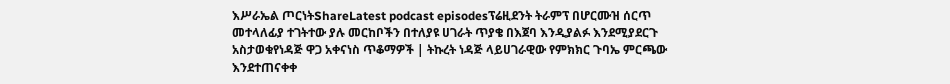እሥራኤል ጦርነትShareLatest podcast episodesፕሬዚደንት ትራምፕ በሆርሙዝ ሰርጥ መተላለፊያ ተገትተው ያሉ መርከቦችን በተለያዩ ሀገራት ጥያቄ በእጀባ እንዲያልፉ እንደሚያደርጉ አስታወቁየነዳጅ ዋጋ አቀናነስ ጥቆማዎች | ትኩረት ነዳጅ ላይሀገራዊው የምክክር ጉባኤ ምርጫው እንደተጠናቀቀ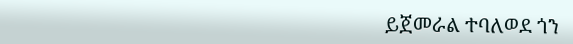ይጀመራል ተባለወደ ጎን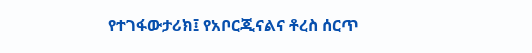የተገፋውታሪክ፤ የአቦርጂናልና ቶረስ ሰርጥ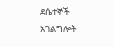ደሴተኞች አገልግሎት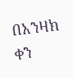በአንዛክ ቀን